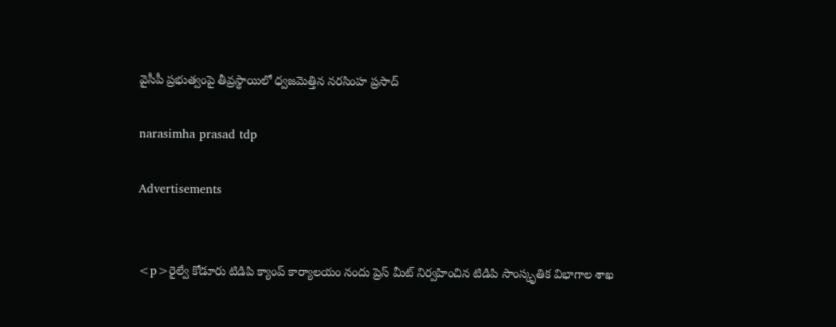వైసీపీ ప్రభుత్వంపై తీవ్రస్థాయిలో ధ్వజమెత్తిన నరసింహ ప్రసాద్

narasimha prasad tdp

Advertisements


<p>రైల్వే కోడూరు టిడిపి క్యాంప్ కార్యాలయం నందు ప్రెస్ మీట్ నిర్వహించిన టిడిపి సాంస్కృతిక విభాగాల శాఖ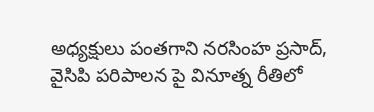అధ్యక్షులు పంతగాని నరసింహ ప్రసాద్, వైసిపి పరిపాలన పై వినూత్న రీతిలో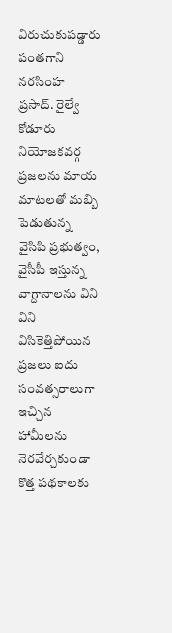విరుచుకుపడ్డారు పంతగాని నరసింహ ప్రసాద్. రైల్వే కోడూరు నియోజకవర్గ ప్రజలను మాయ మాటలతో మబ్బి పెడుతున్న వైసిపి ప్రభుత్వం, వైసీపీ ఇస్తున్న వాగ్దానాలను విని విని విసికెత్తిపోయిన ప్రజలు ఐదు సంవత్సరాలుగా ఇచ్చిన హామీలను నెరవేర్చకుండా కొత్త పథకాలకు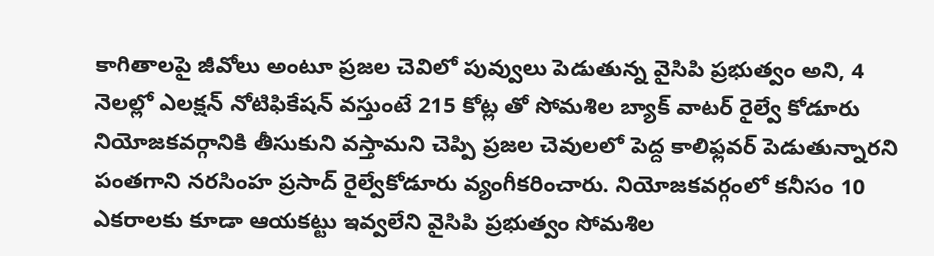కాగితాలపై జీవోలు అంటూ ప్రజల చెవిలో పువ్వులు పెడుతున్న వైసిపి ప్రభుత్వం అని, 4 నెలల్లో ఎలక్షన్ నోటిఫికేషన్ వస్తుంటే 215 కోట్ల తో సోమశిల బ్యాక్ వాటర్ రైల్వే కోడూరు నియోజకవర్గానికి తీసుకుని వస్తామని చెప్పి ప్రజల చెవులలో పెద్ద కాలిఫ్లవర్ పెడుతున్నారని పంతగాని నరసింహ ప్రసాద్ రైల్వేకోడూరు వ్యంగీకరించారు. నియోజకవర్గంలో కనీసం 10 ఎకరాలకు కూడా ఆయకట్టు ఇవ్వలేని వైసిపి ప్రభుత్వం సోమశిల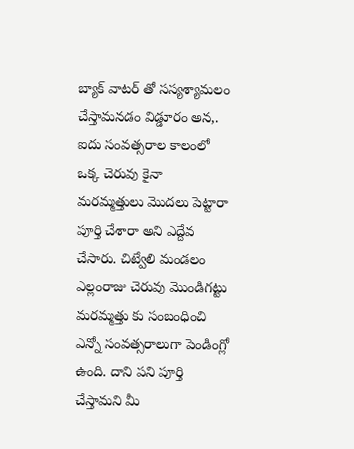బ్యాక్ వాటర్ తో సస్యశ్యామలం చేస్తామనడం విడ్డూరం అన,. ఐదు సంవత్సరాల కాలంలో ఒక్క చెరువు కైనా మరమ్మత్తులు మొదలు పెట్టారా పూర్తి చేశారా అని ఎద్దేవ చేసారు. చిట్వేలి మండలం ఎల్లంరాజు చెరువు మొండిగట్టు మరమ్మత్తు కు సంబంధించి ఎన్నో సంవత్సరాలుగా పెండింగ్లో ఉంది. దాని పని పూర్తి చేస్తామని మీ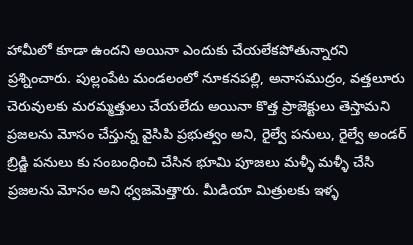హామీలో కూడా ఉందని అయినా ఎందుకు చేయలేకపోతున్నారని ప్రశ్నించారు. పుల్లంపేట మండలంలో నూకనపల్లి, అనాసముద్రం, వత్తలూరు చెరువులకు మరమ్మత్తులు చేయలేదు అయినా కొత్త ప్రాజెక్టులు తెస్తామని ప్రజలను మోసం చేస్తున్న వైసిపి ప్రభుత్వం అని, రైల్వే పనులు, రైల్వే అండర్ బ్రిడ్జి పనులు కు సంబంధించి చేసిన భూమి పూజలు మళ్ళీ మళ్ళీ చేసి ప్రజలను మోసం అని ధ్వజమెత్తారు. మీడియా మిత్రులకు ఇళ్ళ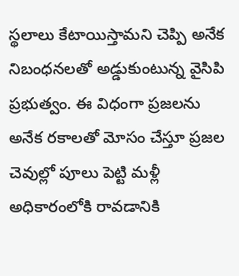స్థలాలు కేటాయిస్తామని చెప్పి అనేక నిబంధనలతో అడ్డుకుంటున్న వైసిపి ప్రభుత్వం. ఈ విధంగా ప్రజలను అనేక రకాలతో మోసం చేస్తూ ప్రజల చెవుల్లో పూలు పెట్టి మళ్లీ అధికారంలోకి రావడానికి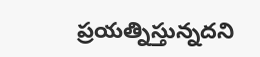ప్రయత్నిస్తున్నదని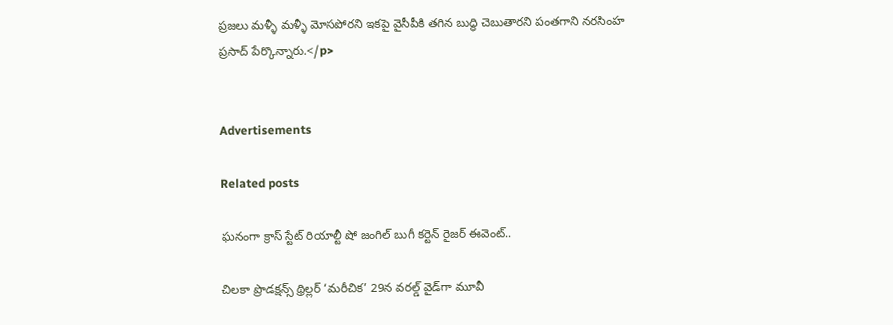ప్రజలు మళ్ళీ మళ్ళీ మోసపోరని ఇకపై వైసీపీకి తగిన బుద్ధి చెబుతారని పంతగాని నరసింహ ప్రసాద్ పేర్కొన్నారు.</p>


Advertisements

Related posts

ఘనంగా క్రాస్ స్టేట్ రియాల్టీ షో జంగిల్ బుగీ కర్టెన్ రైజర్ ఈవెంట్..

చిలకా ప్రొడక్ష‌న్స్ థ్రిల్ల‌ర్ ‘మరీచిక’ 29న వరల్డ్ వైడ్‌గా మూవీ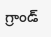గ్రాండ్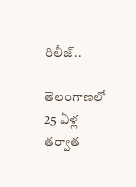రిలీజ్‌..

తెలంగాణలో 25 ఏళ్ల తర్వాత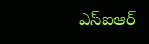ఎస్ఐఆర్